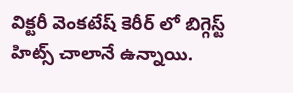విక్టరీ వెంకటేష్ కెరీర్ లో బిగ్గెస్ట్ హిట్స్ చాలానే ఉన్నాయి.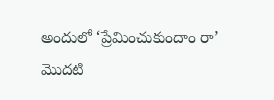అందులో ‘ప్రేమించుకుందాం రా’ మొదటి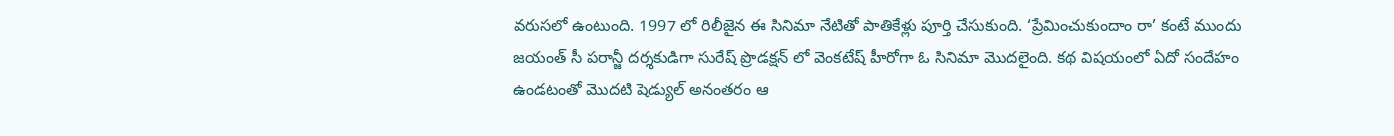వరుసలో ఉంటుంది. 1997 లో రిలీజైన ఈ సినిమా నేటితో పాతికేళ్లు పూర్తి చేసుకుంది. ‘ప్రేమించుకుందాం రా’ కంటే ముందు జయంత్ సీ పరాన్జీ దర్శకుడిగా సురేష్ ప్రొడక్షన్ లో వెంకటేష్ హీరోగా ఓ సినిమా మొదలైంది. కథ విషయంలో ఏదో సందేహం ఉండటంతో మొదటి షెడ్యుల్ అనంతరం ఆ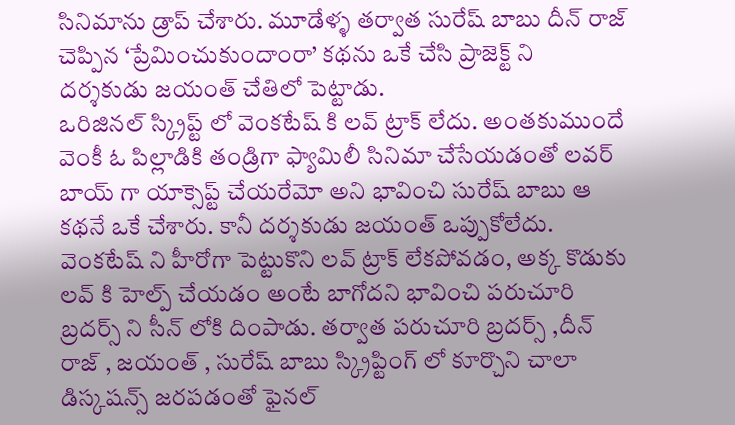సినిమాను డ్రాప్ చేశారు. మూడేళ్ళ తర్వాత సురేష్ బాబు దీన్ రాజ్ చెప్పిన ‘ప్రేమించుకుందాంరా’ కథను ఒకే చేసి ప్రాజెక్ట్ ని దర్శకుడు జయంత్ చేతిలో పెట్టాడు.
ఒరిజినల్ స్క్రిప్ట్ లో వెంకటేష్ కి లవ్ ట్రాక్ లేదు. అంతకుముందే వెంకీ ఓ పిల్లాడికి తండ్రిగా ఫ్యామిలీ సినిమా చేసేయడంతో లవర్ బాయ్ గా యాక్సెప్ట్ చేయరేమో అని భావించి సురేష్ బాబు ఆ కథనే ఒకే చేశారు. కానీ దర్శకుడు జయంత్ ఒప్పుకోలేదు. వెంకటేష్ ని హీరోగా పెట్టుకొని లవ్ ట్రాక్ లేకపోవడం, అక్క కొడుకు లవ్ కి హెల్ప్ చేయడం అంటే బాగోదని భావించి పరుచూరి బ్రదర్స్ ని సీన్ లోకి దింపాడు. తర్వాత పరుచూరి బ్రదర్స్ ,దీన్ రాజ్ , జయంత్ , సురేష్ బాబు స్క్రిప్టింగ్ లో కూర్చొని చాలా డిస్కషన్స్ జరపడంతో ఫైనల్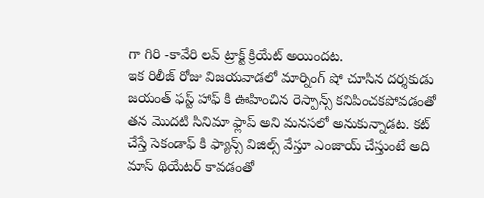గా గిరి -కావేరి లవ్ ట్రాక్ట్ క్రియేట్ అయిందట.
ఇక రిలీజ్ రోజు విజయవాడలో మార్నింగ్ షో చూసిన దర్శకుడు జయంత్ ఫస్ట్ హాఫ్ కి ఊహించిన రెస్పాన్స్ కనిపించకపోవడంతో తన మొదటి సినిమా ఫ్లాప్ అని మనసలో అనుకున్నాడట. కట్ చేస్తే సెకండాఫ్ కి ఫ్యాన్స్ విజిల్స్ వేస్తూ ఎంజాయ్ చేస్తుంటే అది మాస్ థియేటర్ కావడంతో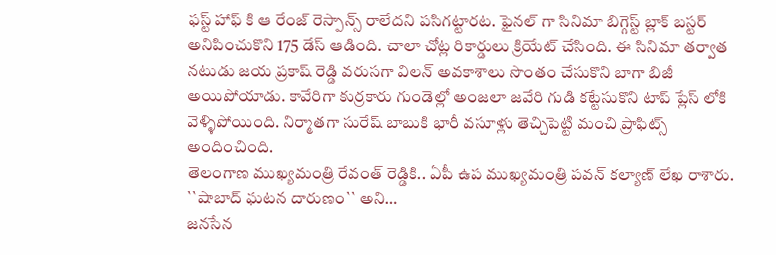ఫస్ట్ హాఫ్ కి ఆ రేంజ్ రెస్పాన్స్ రాలేదని పసిగట్టారట. ఫైనల్ గా సినిమా బిగ్గెస్ట్ బ్లాక్ బస్టర్ అనిపించుకొని 175 డేస్ ఆడింది. చాలా చోట్ల రికార్డులు క్రియేట్ చేసింది. ఈ సినిమా తర్వాత నటుడు జయ ప్రకాష్ రెడ్డి వరుసగా విలన్ అవకాశాలు సొంతం చేసుకొని బాగా బిజీ అయిపోయాడు. కావేరిగా కుర్రకారు గుండెల్లో అంజలా జవేరి గుడి కట్టేసుకొని టాప్ ప్లేస్ లోకి వెళ్ళిపోయింది. నిర్మాతగా సురేష్ బాబుకి భారీ వసూళ్లు తెచ్చిపెట్టి మంచి ప్రాఫిట్స్ అందించింది.
తెలంగాణ ముఖ్యమంత్రి రేవంత్ రెడ్డికి.. ఏపీ ఉప ముఖ్యమంత్రి పవన్ కల్యాణ్ లేఖ రాశారు. ``షాబాద్ ఘటన దారుణం`` అని…
జనసేన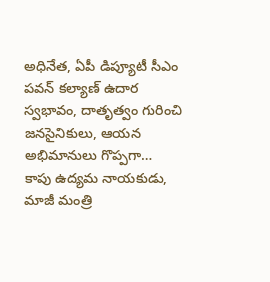అధినేత, ఏపీ డిప్యూటీ సీఎం పవన్ కల్యాణ్ ఉదార స్వభావం, దాతృత్వం గురించి జనసైనికులు, ఆయన అభిమానులు గొప్పగా…
కాపు ఉద్యమ నాయకుడు, మాజీ మంత్రి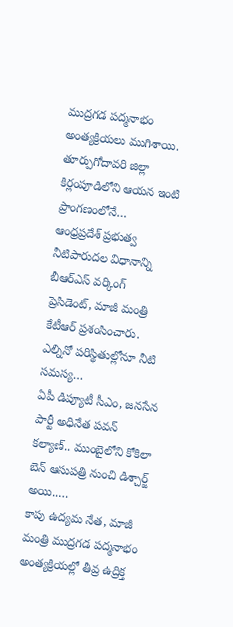ముద్రగడ పద్మనాభం అంత్యక్రియలు ముగిశాయి. తూర్పుగోదావరి జిల్లా కిర్లంపూడిలోని ఆయన ఇంటి ప్రాంగణంలోనే…
ఆంధ్రప్రదేశ్ ప్రభుత్వ నీటిపారుదల విధానాన్ని బీఆర్ఎస్ వర్కింగ్ ప్రెసిడెంట్, మాజీ మంత్రి కేటీఆర్ ప్రశంసించారు. ఎల్నినో పరిస్థితుల్లోనూ నీటి సమస్య…
ఏపీ డిప్యూటీ సీఎం, జనసేన పార్టీ అధినేత పవన్ కల్యాణ్.. ముంబైలోని కోకిలా బెన్ ఆసుపత్రి నుంచి డిశ్చార్జ్ అయి..…
కాపు ఉద్యమ నేత, మాజీ మంత్రి ముద్రగడ పద్మనాభం అంత్యక్రియల్లో తీవ్ర ఉద్రిక్త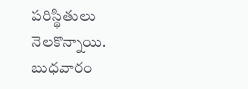పరిస్థితులు నెలకొన్నాయి. బుధవారం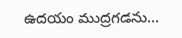ఉదయం ముద్రగడను…